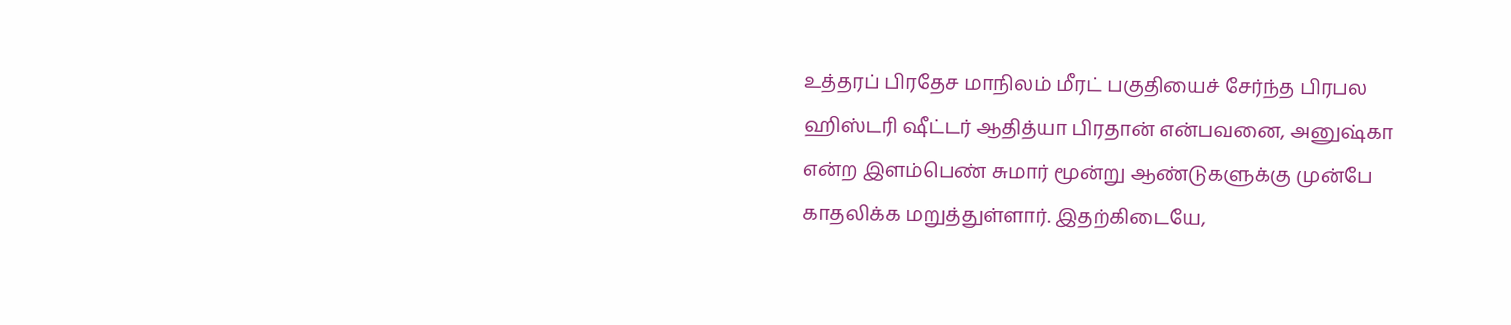உத்தரப் பிரதேச மாநிலம் மீரட் பகுதியைச் சேர்ந்த பிரபல ஹிஸ்டரி ஷீட்டர் ஆதித்யா பிரதான் என்பவனை, அனுஷ்கா என்ற இளம்பெண் சுமார் மூன்று ஆண்டுகளுக்கு முன்பே காதலிக்க மறுத்துள்ளார். இதற்கிடையே,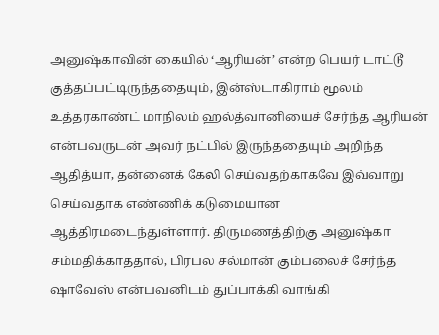அனுஷ்காவின் கையில் ‘ஆரியன்’ என்ற பெயர் டாட்டூ குத்தப்பட்டிருந்ததையும், இன்ஸ்டாகிராம் மூலம் உத்தரகாண்ட் மாநிலம் ஹல்த்வானியைச் சேர்ந்த ஆரியன் என்பவருடன் அவர் நட்பில் இருந்ததையும் அறிந்த ஆதித்யா, தன்னைக் கேலி செய்வதற்காகவே இவ்வாறு செய்வதாக எண்ணிக் கடுமையான ஆத்திரமடைந்துள்ளார். திருமணத்திற்கு அனுஷ்கா சம்மதிக்காததால், பிரபல சல்மான் கும்பலைச் சேர்ந்த ஷாவேஸ் என்பவனிடம் துப்பாக்கி வாங்கி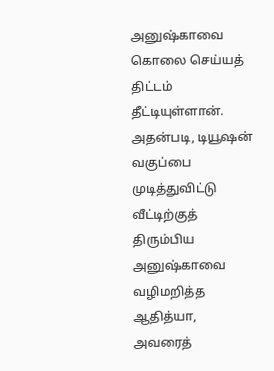அனுஷ்காவை கொலை செய்யத் திட்டம் தீட்டியுள்ளான்.
அதன்படி, டியூஷன் வகுப்பை முடித்துவிட்டு வீட்டிற்குத் திரும்பிய அனுஷ்காவை வழிமறித்த ஆதித்யா, அவரைத்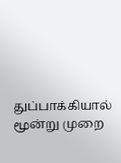துப்பாக்கியால் மூன்று முறை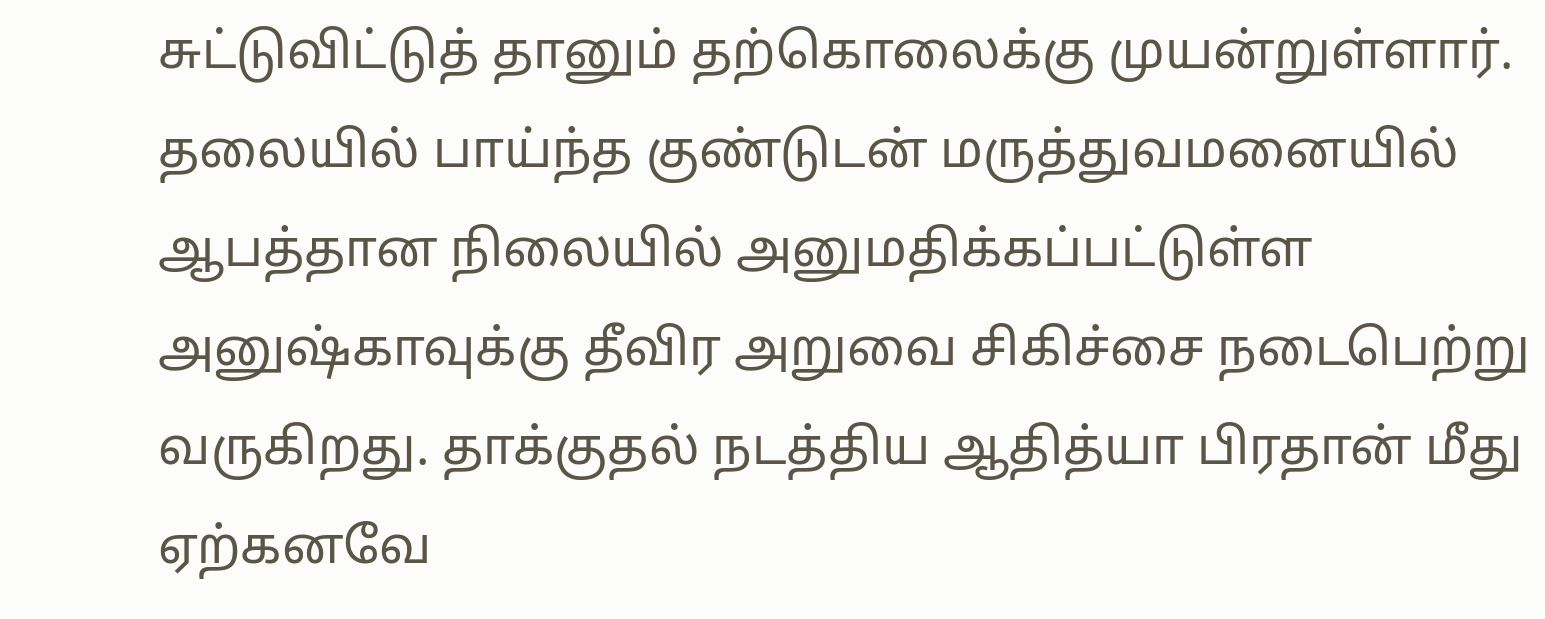சுட்டுவிட்டுத் தானும் தற்கொலைக்கு முயன்றுள்ளார். தலையில் பாய்ந்த குண்டுடன் மருத்துவமனையில் ஆபத்தான நிலையில் அனுமதிக்கப்பட்டுள்ள அனுஷ்காவுக்கு தீவிர அறுவை சிகிச்சை நடைபெற்று வருகிறது. தாக்குதல் நடத்திய ஆதித்யா பிரதான் மீது ஏற்கனவே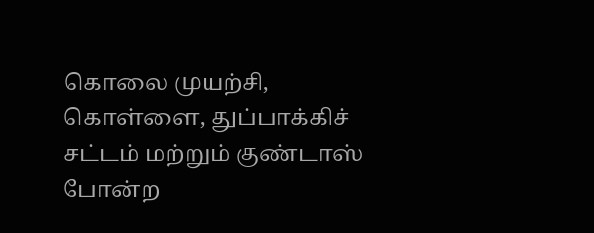கொலை முயற்சி, கொள்ளை, துப்பாக்கிச் சட்டம் மற்றும் குண்டாஸ் போன்ற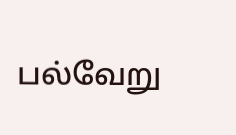பல்வேறு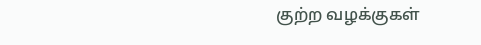குற்ற வழக்குகள்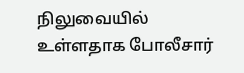நிலுவையில் உள்ளதாக போலீசார்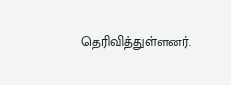தெரிவித்துள்ளனர்.